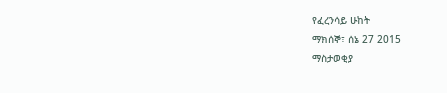የፈረንሳይ ሁከት
ማክሰኞ፣ ሰኔ 27 2015
ማስታወቂያ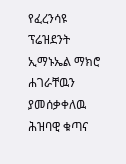የፈረንሳዩ ፕሬዝደንት ኢማኑኤል ማክሮ ሐገራቸዉን ያመሰቃቀለዉ ሕዝባዊ ቁጣና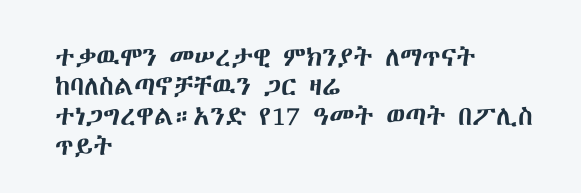ተቃዉሞን መሠረታዊ ምክንያት ለማጥናት ከባለስልጣኖቻቸዉን ጋር ዛሬ ተነጋግረዋል።አንድ የ17 ዓመት ወጣት በፖሊስ ጥይት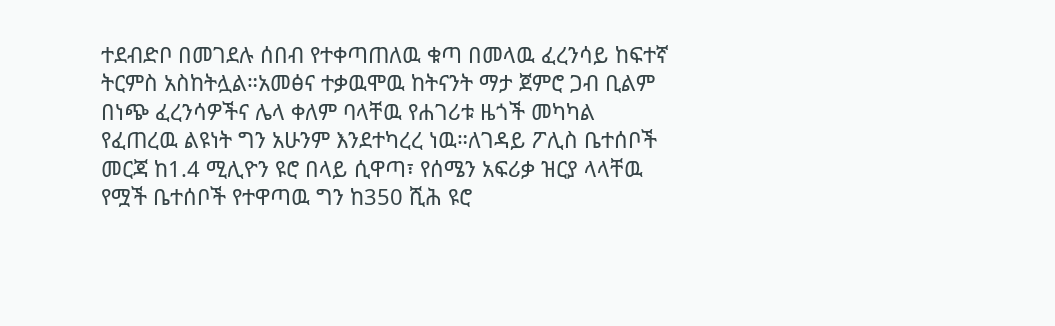ተደብድቦ በመገደሉ ሰበብ የተቀጣጠለዉ ቁጣ በመላዉ ፈረንሳይ ከፍተኛ ትርምስ አስከትሏል።አመፅና ተቃዉሞዉ ከትናንት ማታ ጀምሮ ጋብ ቢልም በነጭ ፈረንሳዎችና ሌላ ቀለም ባላቸዉ የሐገሪቱ ዜጎች መካካል የፈጠረዉ ልዩነት ግን አሁንም እንደተካረረ ነዉ።ለገዳይ ፖሊስ ቤተሰቦች መርጃ ከ1.4 ሚሊዮን ዩሮ በላይ ሲዋጣ፣ የሰሜን አፍሪቃ ዝርያ ላላቸዉ የሟች ቤተሰቦች የተዋጣዉ ግን ከ350 ሺሕ ዩሮ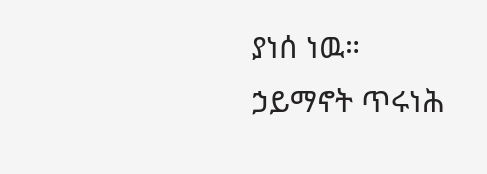ያነሰ ነዉ።
ኃይማኖት ጥሩነሕ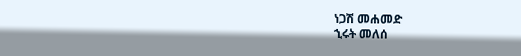ነጋሽ መሐመድ
ኂሩት መለሰ